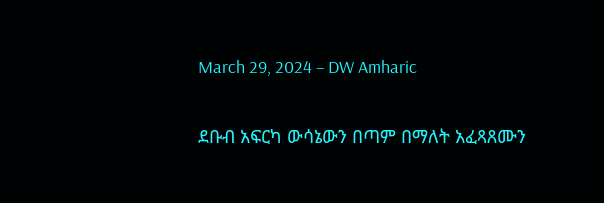March 29, 2024 – DW Amharic

ደቡብ አፍርካ ውሳኔውን በጣም በማለት አፈጻጸሙን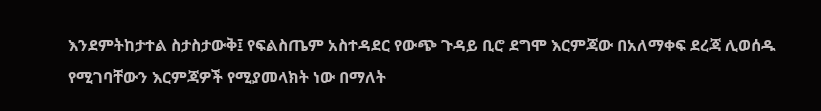እንደምትከታተል ስታስታውቅ፤ የፍልስጤም አስተዳደር የውጭ ጉዳይ ቢሮ ደግሞ እርምጃው በአለማቀፍ ደረጃ ሊወሰዱ የሚገባቸውን እርምጃዎች የሚያመላክት ነው በማለት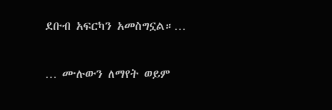ደቡብ አፍርካን አመስግኗል።…

… ሙሉውን ለማየት ወይም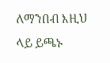ለማንበብ እዚህ ላይ ይጫኑ